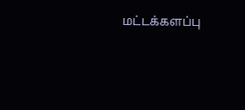மட்டக்களப்பு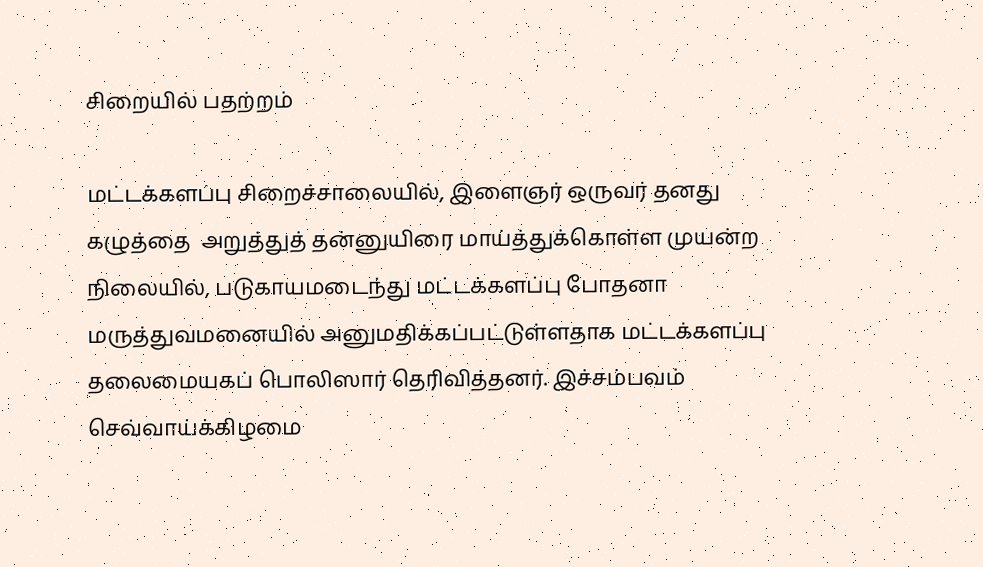சிறையில் பதற்றம்

மட்டக்களப்பு சிறைச்சாலையில், இளைஞர் ஒருவர் தனது கழுத்தை  அறுத்துத் தன்னுயிரை மாய்த்துக்கொள்ள முயன்ற நிலையில், படுகாயமடைந்து மட்டக்களப்பு போதனா மருத்துவமனையில் அனுமதிக்கப்பட்டுள்ளதாக மட்டக்களப்பு தலைமையகப் பொலிஸார் தெரிவித்தனர். இச்சம்பவம் செவ்வாய்க்கிழமை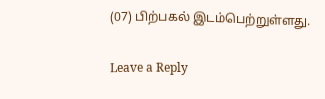(07) பிற்பகல் இடம்பெற்றுள்ளது.

Leave a Reply